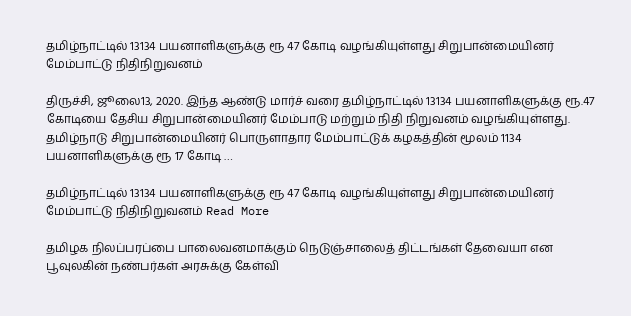தமிழ்நாட்டில் 13134 பயனாளிகளுக்கு ரூ 47 கோடி வழங்கியுள்ளது சிறுபான்மையினர் மேம்பாட்டு நிதிநிறுவனம்

திருச்சி, ஜூலை13, 2020. இந்த ஆண்டு மார்ச் வரை தமிழ்நாட்டில் 13134 பயனாளிகளுக்கு ரூ.47 கோடியை தேசிய சிறுபான்மையினர் மேம்பாடு மற்றும் நிதி நிறுவனம் வழங்கியுள்ளது. தமிழ்நாடு சிறுபான்மையினர் பொருளாதார மேம்பாட்டுக் கழகத்தின் மூலம் 1134 பயனாளிகளுக்கு ரூ 17 கோடி …

தமிழ்நாட்டில் 13134 பயனாளிகளுக்கு ரூ 47 கோடி வழங்கியுள்ளது சிறுபான்மையினர் மேம்பாட்டு நிதிநிறுவனம் Read More

தமிழக நிலப்பரப்பை பாலைவனமாக்கும் நெடுஞ்சாலைத் திட்டங்கள் தேவையா என பூவுலகின் நண்பர்கள் அரசுக்கு கேள்வி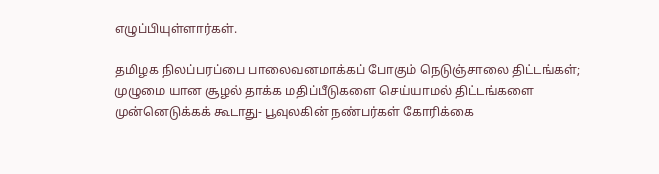எழுப்பியுள்ளார்கள்.

தமிழக நிலப்பரப்பை பாலைவனமாக்கப் போகும் நெடுஞ்சாலை திட்டங்கள்; முழுமை யான சூழல் தாக்க மதிப்பீடுகளை செய்யாமல் திட்டங்களை முன்னெடுக்கக் கூடாது- பூவுலகின் நண்பர்கள் கோரிக்கை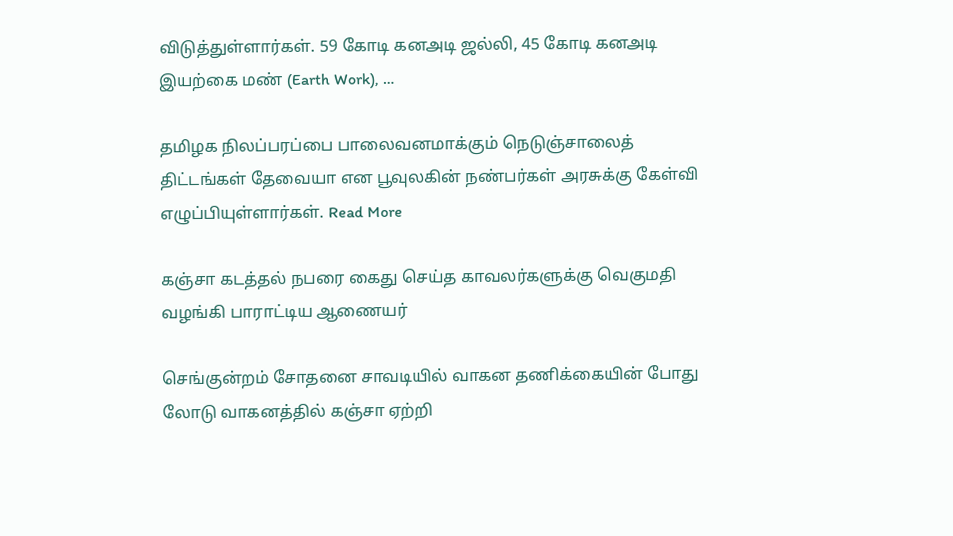விடுத்துள்ளார்கள். 59 கோடி கனஅடி ஜல்லி, 45 கோடி கனஅடி இயற்கை மண் (Earth Work), …

தமிழக நிலப்பரப்பை பாலைவனமாக்கும் நெடுஞ்சாலைத் திட்டங்கள் தேவையா என பூவுலகின் நண்பர்கள் அரசுக்கு கேள்வி எழுப்பியுள்ளார்கள். Read More

கஞ்சா கடத்தல் நபரை கைது செய்த காவலர்களுக்கு வெகுமதி வழங்கி பாராட்டிய ஆணையர்

செங்குன்றம் சோதனை சாவடியில் வாகன தணிக்கையின் போது லோடு வாகனத்தில் கஞ்சா ஏற்றி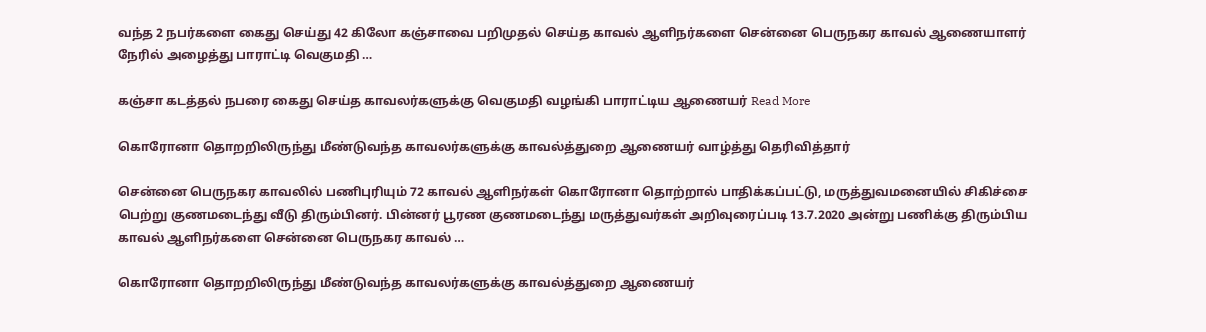வந்த 2 நபர்களை கைது செய்து 42 கிலோ கஞ்சாவை பறிமுதல் செய்த காவல் ஆளிநர்களை சென்னை பெருநகர காவல் ஆணையாளர் நேரில் அழைத்து பாராட்டி வெகுமதி …

கஞ்சா கடத்தல் நபரை கைது செய்த காவலர்களுக்கு வெகுமதி வழங்கி பாராட்டிய ஆணையர் Read More

கொரோனா தொறறிலிருந்து மீண்டுவந்த காவலர்களுக்கு காவல்த்துறை ஆணையர் வாழ்த்து தெரிவித்தார்

சென்னை பெருநகர காவலில் பணிபுரியும் 72 காவல் ஆளிநர்கள் கொரோனா தொற்றால் பாதிக்கப்பட்டு, மருத்துவமனையில் சிகிச்சை பெற்று குணமடைந்து வீடு திரும்பினர். பின்னர் பூரண குணமடைந்து மருத்துவர்கள் அறிவுரைப்படி 13.7.2020 அன்று பணிக்கு திரும்பிய காவல் ஆளிநர்களை சென்னை பெருநகர காவல் …

கொரோனா தொறறிலிருந்து மீண்டுவந்த காவலர்களுக்கு காவல்த்துறை ஆணையர்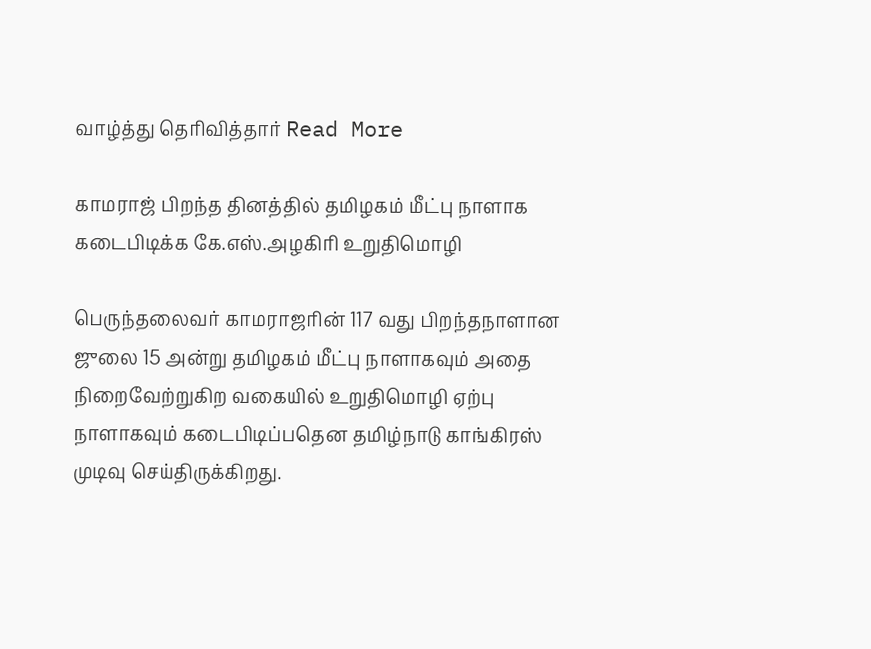வாழ்த்து தெரிவித்தார் Read More

காமராஜ் பிறந்த தினத்தில் தமிழகம் மீட்பு நாளாக கடைபிடிக்க கே.எஸ்.அழகிரி உறுதிமொழி

பெருந்தலைவர் காமராஜரின் 117 வது பிறந்தநாளான ஜுலை 15 அன்று தமிழகம் மீட்பு நாளாகவும் அதை நிறைவேற்றுகிற வகையில் உறுதிமொழி ஏற்பு நாளாகவும் கடைபிடிப்பதென தமிழ்நாடு காங்கிரஸ் முடிவு செய்திருக்கிறது.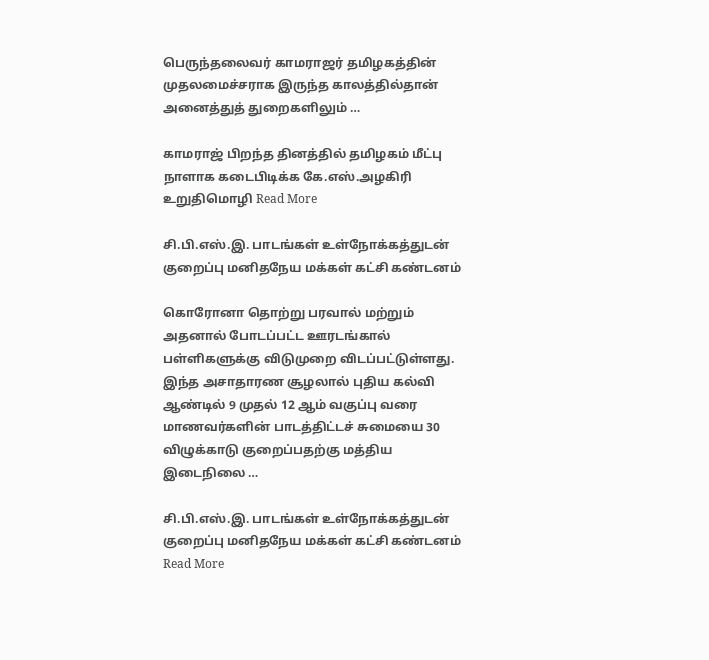பெருந்தலைவர் காமராஜர் தமிழகத்தின் முதலமைச்சராக இருந்த காலத்தில்தான் அனைத்துத் துறைகளிலும் …

காமராஜ் பிறந்த தினத்தில் தமிழகம் மீட்பு நாளாக கடைபிடிக்க கே.எஸ்.அழகிரி உறுதிமொழி Read More

சி.பி.எஸ்.இ. பாடங்கள் உள்நோக்கத்துடன் குறைப்பு மனிதநேய மக்கள் கட்சி கண்டனம்

கொரோனா தொற்று பரவால் மற்றும் அதனால் போடப்பட்ட ஊரடங்கால் பள்ளிகளுக்கு விடுமுறை விடப்பட்டுள்ளது. இந்த அசாதாரண சூழலால் புதிய கல்வி ஆண்டில் 9 முதல் 12 ஆம் வகுப்பு வரை மாணவர்களின் பாடத்திட்டச் சுமையை 30 விழுக்காடு குறைப்பதற்கு மத்திய இடைநிலை …

சி.பி.எஸ்.இ. பாடங்கள் உள்நோக்கத்துடன் குறைப்பு மனிதநேய மக்கள் கட்சி கண்டனம் Read More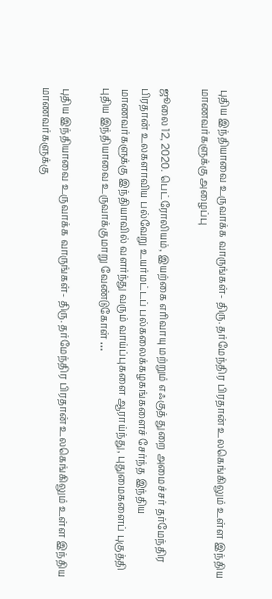புதிய இந்தியாவை உருவாக்க வாருங்கள்- திரு. தர்மேந்திர பிரதான் உலகெங்கிலும் உள்ள இந்திய மாணவர்களுக்கு அழைப்பு

ஜூலை 12, 2020. பெட்ரோலியம், இயற்கை எரிவாயு மற்றும் எஃகுத் துறை அமைச்சர் தர்மேந்திர பிரதான் உலகளாவிய பல்வேறு உயர்மட்டப் பல்கலைக்கழகங்களைச் சேர்ந்த இந்திய மாணவர்களுக்கு இந்தியாவில் வளர்ந்து வரும் வாய்ப்புகளை ஆராய்ந்து, புதுமைகளைப் புகுத்தி புதிய இந்தியாவை உருவாக்குமாறு வேண்டுகோள் …

புதிய இந்தியாவை உருவாக்க வாருங்கள்- திரு. தர்மேந்திர பிரதான் உலகெங்கிலும் உள்ள இந்திய மாணவர்களுக்கு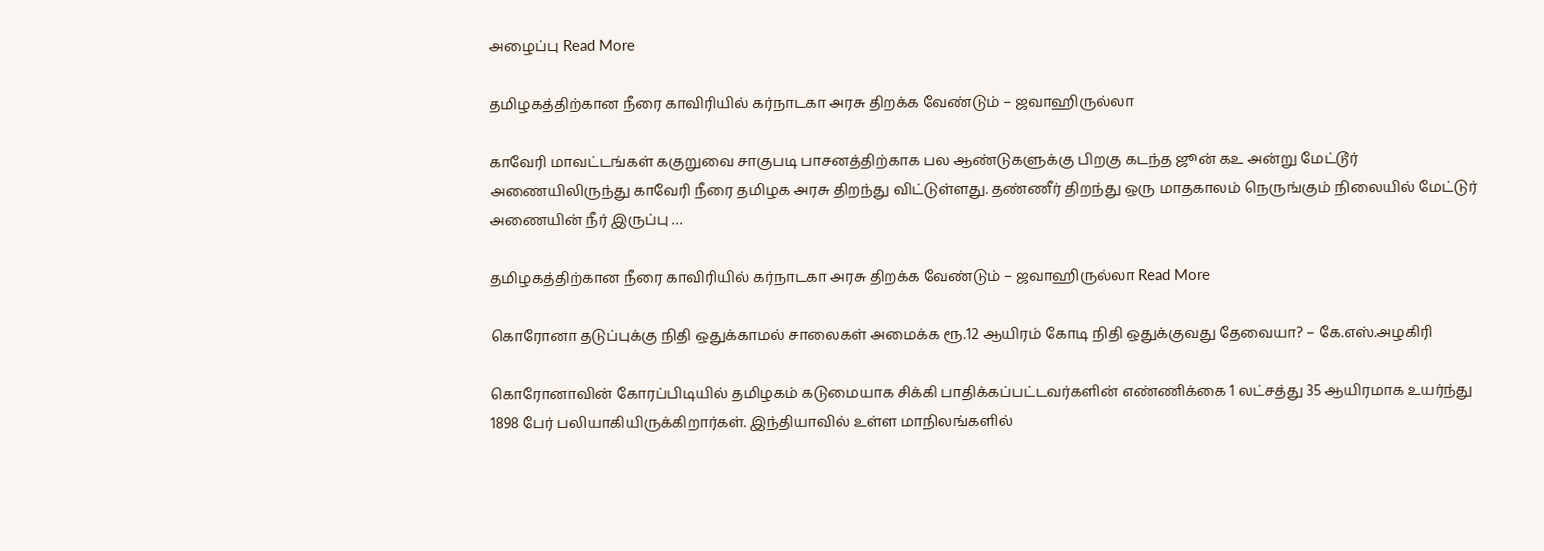அழைப்பு Read More

தமிழகத்திற்கான நீரை காவிரியில் கர்நாடகா அரசு திறக்க வேண்டும் – ஜவாஹிருல்லா

காவேரி மாவட்டங்கள் ககுறுவை சாகுபடி பாசனத்திற்காக பல ஆண்டுகளுக்கு பிறகு கடந்த ஜூன் ௧௨ அன்று மேட்டூர் அணையிலிருந்து காவேரி நீரை தமிழக அரசு திறந்து விட்டுள்ளது. தண்ணீர் திறந்து ஒரு மாதகாலம் நெருங்கும் நிலையில் மேட்டுர் அணையின் நீர் இருப்பு …

தமிழகத்திற்கான நீரை காவிரியில் கர்நாடகா அரசு திறக்க வேண்டும் – ஜவாஹிருல்லா Read More

கொரோனா தடுப்புக்கு நிதி ஒதுக்காமல் சாலைகள் அமைக்க ரூ.12 ஆயிரம் கோடி நிதி ஒதுக்குவது தேவையா? – கே.எஸ்.அழகிரி

கொரோனாவின் கோரப்பிடியில் தமிழகம் கடுமையாக சிக்கி பாதிக்கப்பட்டவர்களின் எண்ணிக்கை 1 லட்சத்து 35 ஆயிரமாக உயர்ந்து 1898 பேர் பலியாகியிருக்கிறார்கள். இந்தியாவில் உள்ள மாநிலங்களில்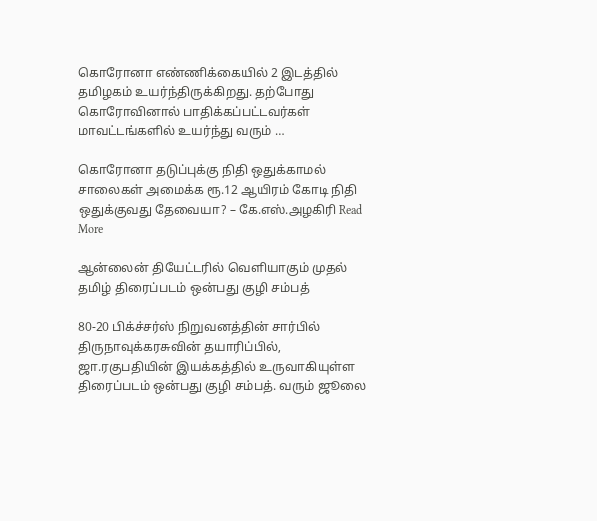கொரோனா எண்ணிக்கையில் 2 இடத்தில் தமிழகம் உயர்ந்திருக்கிறது. தற்போது கொரோவினால் பாதிக்கப்பட்டவர்கள் மாவட்டங்களில் உயர்ந்து வரும் …

கொரோனா தடுப்புக்கு நிதி ஒதுக்காமல் சாலைகள் அமைக்க ரூ.12 ஆயிரம் கோடி நிதி ஒதுக்குவது தேவையா? – கே.எஸ்.அழகிரி Read More

ஆன்லைன் தியேட்டரில் வெளியாகும் முதல் தமிழ் திரைப்படம் ஒன்பது குழி சம்பத்

80-20 பிக்ச்சர்ஸ் நிறுவனத்தின் சார்பில் திருநாவுக்கரசுவின் தயாரிப்பில், ஜா.ரகுபதியின் இயக்கத்தில் உருவாகியுள்ள திரைப்படம் ஒன்பது குழி சம்பத். வரும் ஜூலை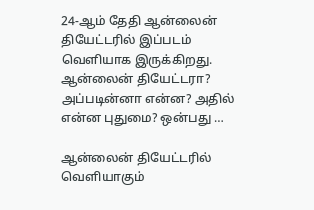24-ஆம் தேதி ஆன்லைன் தியேட்டரில் இப்படம் வெளியாக இருக்கிறது. ஆன்லைன் தியேட்டரா? அப்படின்னா என்ன? அதில் என்ன புதுமை? ஒன்பது …

ஆன்லைன் தியேட்டரில் வெளியாகும்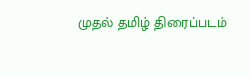முதல் தமிழ் திரைப்படம்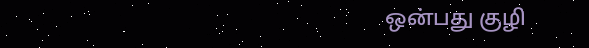ஒன்பது குழி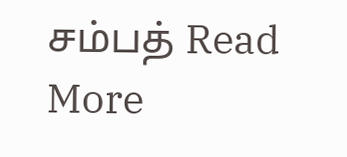சம்பத் Read More